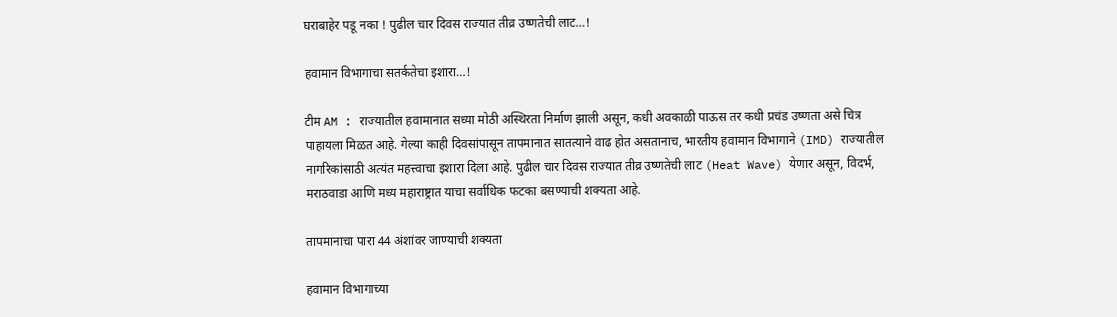घराबाहेर पडू नका ! पुढील चार दिवस राज्यात तीव्र उष्णतेची लाट…!

हवामान विभागाचा सतर्कतेचा इशारा…!

टीम AM : राज्यातील हवामानात सध्या मोठी अस्थिरता निर्माण झाली असून, कधी अवकाळी पाऊस तर कधी प्रचंड उष्णता असे चित्र पाहायला मिळत आहे. गेल्या काही दिवसांपासून तापमानात सातत्याने वाढ होत असतानाच, भारतीय हवामान विभागाने (IMD) राज्यातील नागरिकांसाठी अत्यंत महत्त्वाचा इशारा दिला आहे. पुढील चार दिवस राज्यात तीव्र उष्णतेची लाट (Heat Wave) येणार असून, विदर्भ, मराठवाडा आणि मध्य महाराष्ट्रात याचा सर्वाधिक फटका बसण्याची शक्यता आहे.

तापमानाचा पारा 44 अंशांवर जाण्याची शक्यता

हवामान विभागाच्या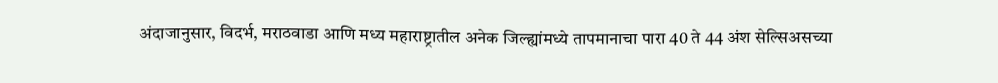अंदाजानुसार, विदर्भ, मराठवाडा आणि मध्य महाराष्ट्रातील अनेक जिल्ह्यांमध्ये तापमानाचा पारा 40 ते 44 अंश सेल्सिअसच्या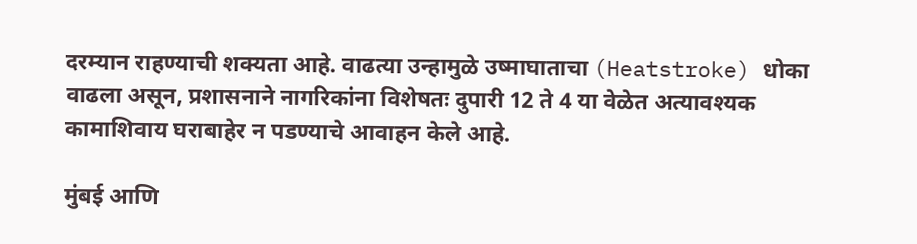दरम्यान राहण्याची शक्यता आहे. वाढत्या उन्हामुळे उष्माघाताचा (Heatstroke) धोका वाढला असून, प्रशासनाने नागरिकांना विशेषतः दुपारी 12 ते 4 या वेळेत अत्यावश्यक कामाशिवाय घराबाहेर न पडण्याचे आवाहन केले आहे.

मुंबई आणि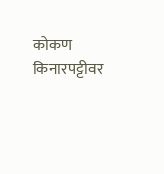कोकण किनारपट्टीवर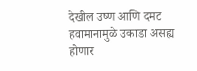देखील उष्ण आणि दमट हवामानामुळे उकाडा असह्य होणार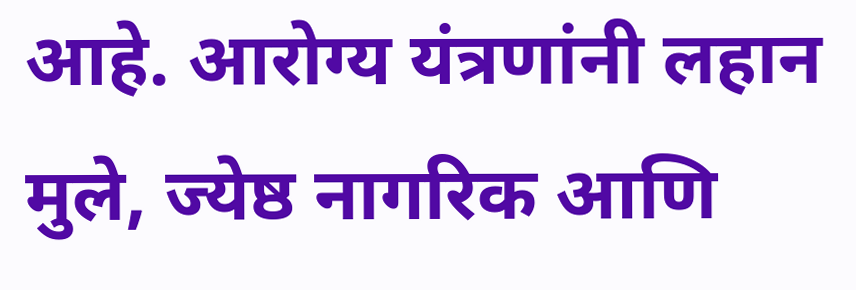आहे. आरोग्य यंत्रणांनी लहान मुले, ज्येष्ठ नागरिक आणि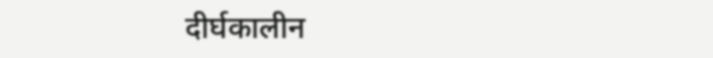दीर्घकालीन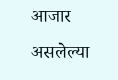आजार असलेल्या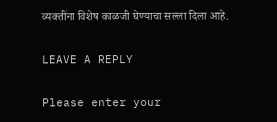व्यक्तींना विशेष काळजी घेण्याचा सल्ला दिला आहे.

LEAVE A REPLY

Please enter your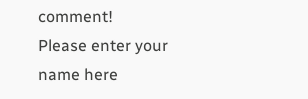comment!
Please enter your name here